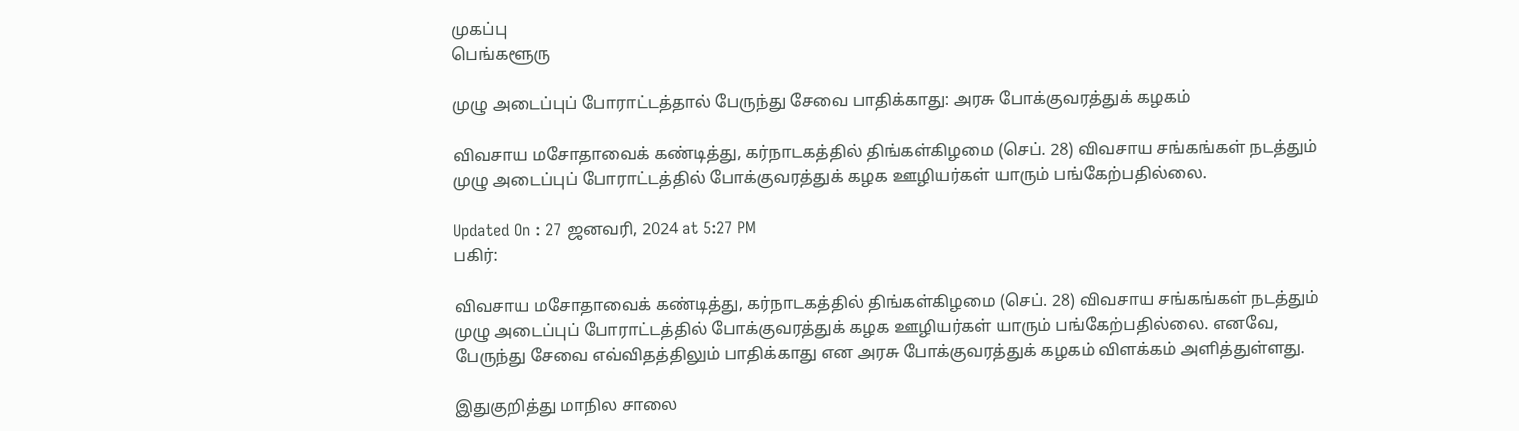முகப்பு
பெங்களூரு

முழு அடைப்புப் போராட்டத்தால் பேருந்து சேவை பாதிக்காது: அரசு போக்குவரத்துக் கழகம்

விவசாய மசோதாவைக் கண்டித்து, கர்நாடகத்தில் திங்கள்கிழமை (செப். 28) விவசாய சங்கங்கள் நடத்தும் முழு அடைப்புப் போராட்டத்தில் போக்குவரத்துக் கழக ஊழியர்கள் யாரும் பங்கேற்பதில்லை.

Updated On : 27 ஜனவரி, 2024 at 5:27 PM
பகிர்:

விவசாய மசோதாவைக் கண்டித்து, கர்நாடகத்தில் திங்கள்கிழமை (செப். 28) விவசாய சங்கங்கள் நடத்தும் முழு அடைப்புப் போராட்டத்தில் போக்குவரத்துக் கழக ஊழியர்கள் யாரும் பங்கேற்பதில்லை. எனவே, பேருந்து சேவை எவ்விதத்திலும் பாதிக்காது என அரசு போக்குவரத்துக் கழகம் விளக்கம் அளித்துள்ளது.

இதுகுறித்து மாநில சாலை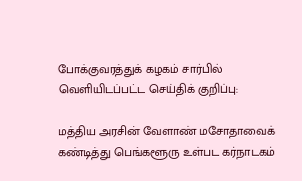போக்குவரத்துக் கழகம் சார்பில் வெளியிடப்பட்ட செய்திக் குறிப்பு:

மத்திய அரசின் வேளாண் மசோதாவைக் கண்டித்து பெங்களூரு உள்பட கர்நாடகம்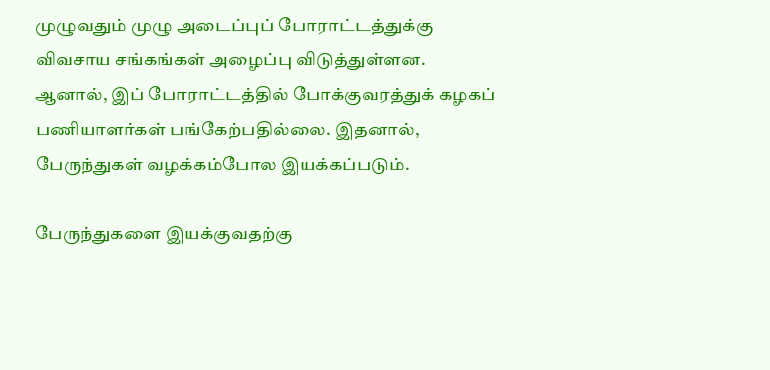முழுவதும் முழு அடைப்புப் போராட்டத்துக்கு விவசாய சங்கங்கள் அழைப்பு விடுத்துள்ளன. ஆனால், இப் போராட்டத்தில் போக்குவரத்துக் கழகப் பணியாளர்கள் பங்கேற்பதில்லை. இதனால், பேருந்துகள் வழக்கம்போல இயக்கப்படும்.

பேருந்துகளை இயக்குவதற்கு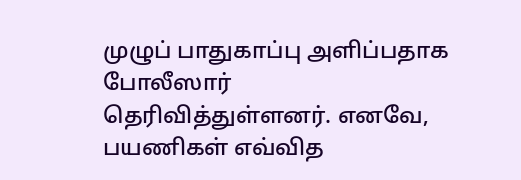முழுப் பாதுகாப்பு அளிப்பதாக போலீஸார் தெரிவித்துள்ளனர். எனவே, பயணிகள் எவ்வித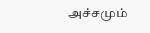அச்சமும்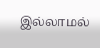இல்லாமல்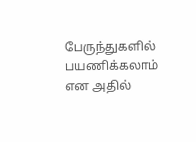பேருந்துகளில் பயணிக்கலாம் என அதில்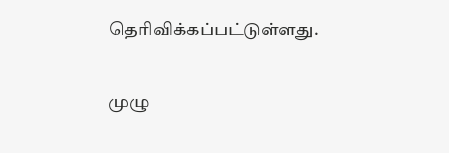தெரிவிக்கப்பட்டுள்ளது.

முழு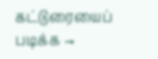கட்டுரையைப் படிக்க →